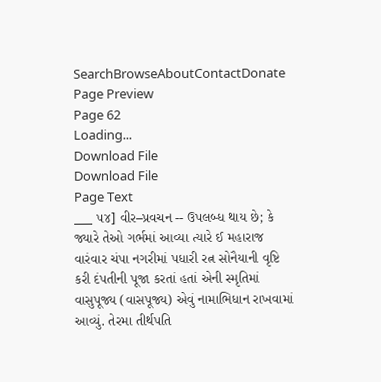SearchBrowseAboutContactDonate
Page Preview
Page 62
Loading...
Download File
Download File
Page Text
___ ૫૪] વીર–પ્રવચન -- ઉપલબ્ધ થાય છે; કે જ્યારે તેઓ ગર્ભમાં આવ્યા ત્યારે ઈ મહારાજ વારંવાર ચંપા નગરીમાં પધારી રત્ન સોનૈયાની વૃષ્ટિ કરી દંપતીની પૂજા કરતાં હતાં એની સ્મૃતિમાં વાસુપૂજ્ય (વાસપૂજ્ય) એવું નામાભિધાન રાખવામાં આવ્યું. તેરમા તીર્થપતિ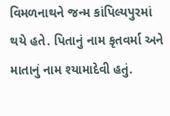વિમળનાથને જન્મ કાંપિલ્યપુરમાં થયે હતે. પિતાનું નામ કૃતવર્મા અને માતાનું નામ શ્યામાદેવી હતું.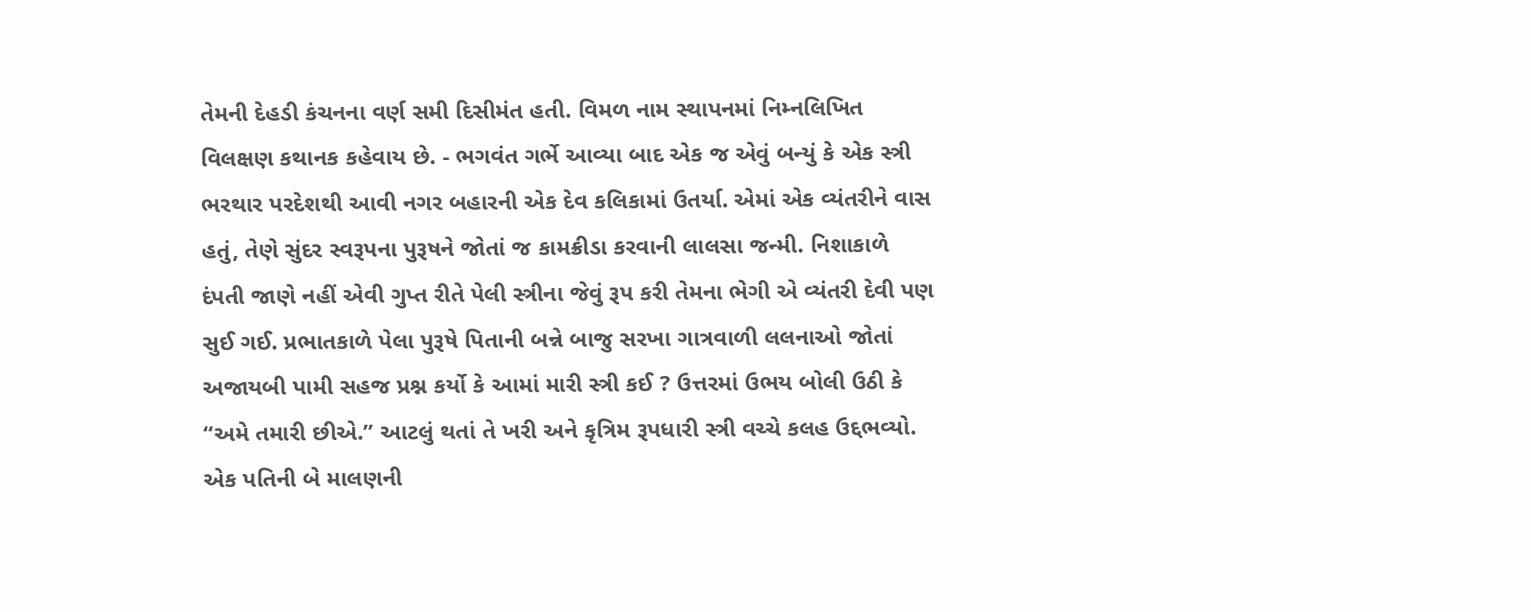તેમની દેહડી કંચનના વર્ણ સમી દિસીમંત હતી. વિમળ નામ સ્થાપનમાં નિમ્નલિખિત વિલક્ષણ કથાનક કહેવાય છે. - ભગવંત ગર્ભે આવ્યા બાદ એક જ એવું બન્યું કે એક સ્ત્રી ભરથાર પરદેશથી આવી નગર બહારની એક દેવ કલિકામાં ઉતર્યા. એમાં એક વ્યંતરીને વાસ હતું, તેણે સુંદર સ્વરૂપના પુરૂષને જોતાં જ કામક્રીડા કરવાની લાલસા જન્મી. નિશાકાળે દંપતી જાણે નહીં એવી ગુપ્ત રીતે પેલી સ્ત્રીના જેવું રૂપ કરી તેમના ભેગી એ વ્યંતરી દેવી પણ સુઈ ગઈ. પ્રભાતકાળે પેલા પુરૂષે પિતાની બન્ને બાજુ સરખા ગાત્રવાળી લલનાઓ જોતાં અજાયબી પામી સહજ પ્રશ્ન કર્યો કે આમાં મારી સ્ત્રી કઈ ? ઉત્તરમાં ઉભય બોલી ઉઠી કે “અમે તમારી છીએ.” આટલું થતાં તે ખરી અને કૃત્રિમ રૂપધારી સ્ત્રી વચ્ચે કલહ ઉદ્દભવ્યો. એક પતિની બે માલણની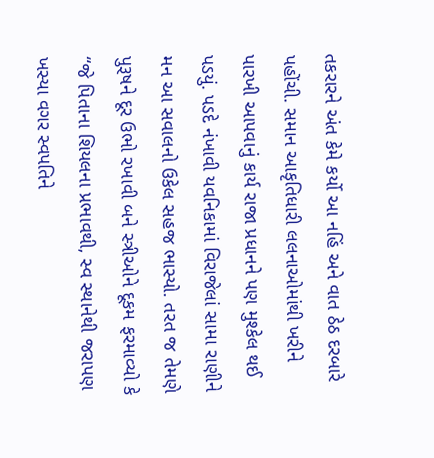તકરારને અંત કેમે કર્યો આ નહિં અને વાત ઠેઠ દરબારે પહોંચી. સમાન આકૃતિધારી લલનાઓમાંથી ખરીને પારખી આપવાનું કાર્ય રાજા પ્રધાનને પણ મુશ્કેલ થઈ પડયું. પડદે નંખાવી યવનિકામાં વિરાજેલાં સામા રાણીને મન આ સવાલનો ઉકેલ સહજ ભાસ્યો. તરત જ તેમણે પુરૂષને દૂર ઉભો રખાવી બને સ્ત્રીઓને દૂકમ ફરમાવ્યો કે “જે પિતાના શિયલના પ્રભાવથી, સ્વ સ્થાનેથી જરાપણ ખસ્યા વગર સ્વપતિને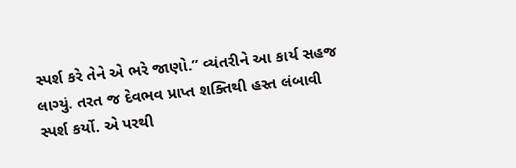સ્પર્શ કરે તેને એ ભરે જાણો.” વ્યંતરીને આ કાર્ય સહજ લાગ્યું. તરત જ દેવભવ પ્રાપ્ત શક્તિથી હસ્ત લંબાવી સ્પર્શ કર્યો. એ પરથી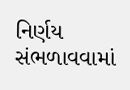નિર્ણય સંભળાવવામાં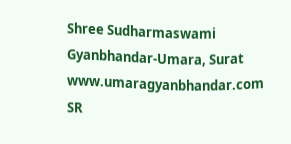Shree Sudharmaswami Gyanbhandar-Umara, Surat www.umaragyanbhandar.com
SR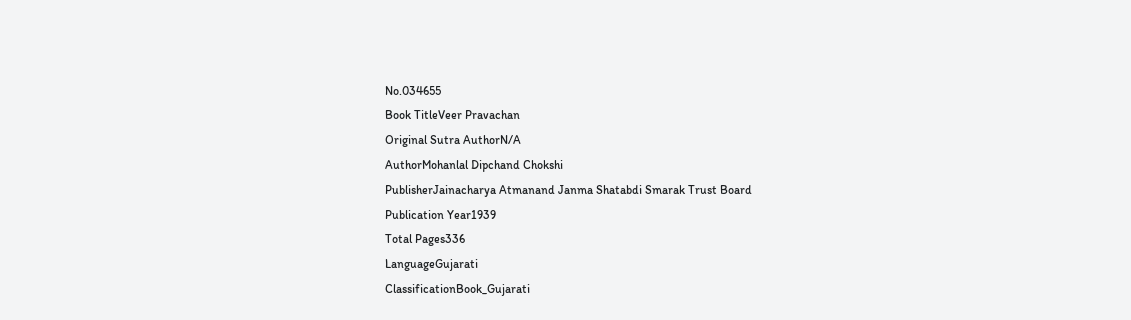No.034655
Book TitleVeer Pravachan
Original Sutra AuthorN/A
AuthorMohanlal Dipchand Chokshi
PublisherJainacharya Atmanand Janma Shatabdi Smarak Trust Board
Publication Year1939
Total Pages336
LanguageGujarati
ClassificationBook_Gujarati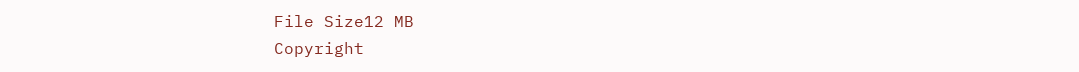File Size12 MB
Copyright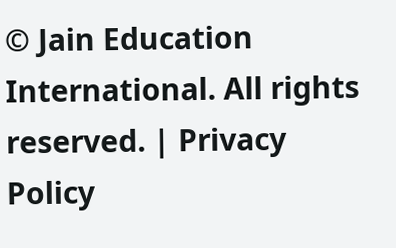© Jain Education International. All rights reserved. | Privacy Policy